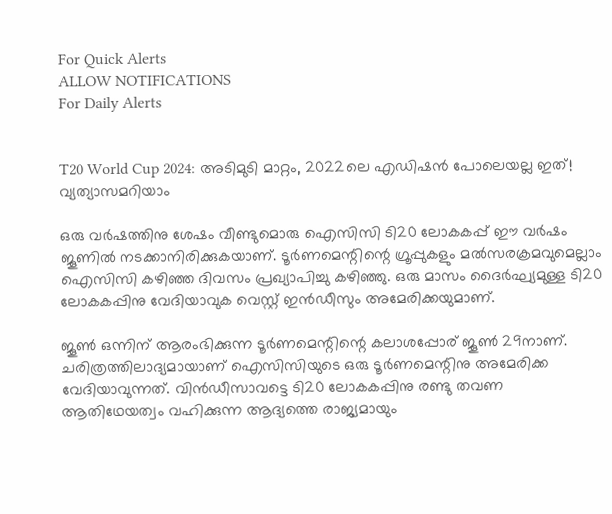For Quick Alerts
ALLOW NOTIFICATIONS
For Daily Alerts


T20 World Cup 2024: അടിമുടി മാറ്റം, 2022ലെ എഡിഷന്‍ പോലെയല്ല ഇത്! വ്യത്യാസമറിയാം

ഒരു വര്‍ഷത്തിനു ശേഷം വീണ്ടുമൊരു ഐസിസി ടി20 ലോകകപ്പ് ഈ വര്‍ഷം ജൂണില്‍ നടക്കാനിരിക്കുകയാണ്. ടൂര്‍ണമെന്റിന്റെ ഗ്രൂപ്പുകളും മല്‍സരക്രമവുമെല്ലാം ഐസിസി കഴിഞ്ഞ ദിവസം പ്രഖ്യാപിച്ചു കഴിഞ്ഞു. ഒരു മാസം ദൈര്‍ഘ്യമുള്ള ടി20 ലോകകപ്പിനു വേദിയാവുക വെസ്റ്റ് ഇന്‍ഡീസും അമേരിക്കയുമാണ്.

ജൂണ്‍ ഒന്നിന് ആരംഭിക്കുന്ന ടൂര്‍ണമെന്റിന്റെ കലാശപ്പോര് ജൂണ്‍ 29നാണ്. ചരിത്രത്തിലാദ്യമായാണ് ഐസിസിയുടെ ഒരു ടൂര്‍ണമെന്റിനു അമേരിക്ക വേദിയാവുന്നത്. വിന്‍ഡീസാവട്ടെ ടി20 ലോകകപ്പിനു രണ്ടു തവണ ആതിഥേയത്വം വഹിക്കുന്ന ആദ്യത്തെ രാജ്യമായും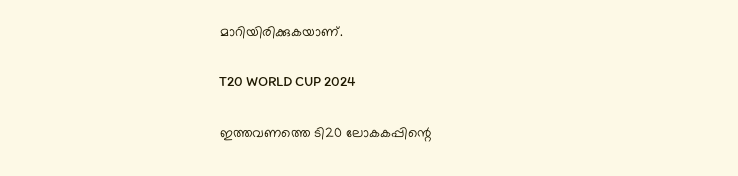മാറിയിരിക്കുകയാണ്.

T20 WORLD CUP 2024

ഇത്തവണത്തെ ടി20 ലോകകപ്പിന്റെ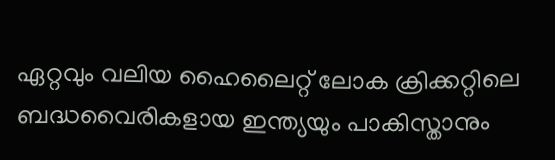ഏറ്റവും വലിയ ഹൈലൈറ്റ് ലോക ക്രിക്കറ്റിലെ ബദ്ധവൈരികളായ ഇന്ത്യയും പാകിസ്താനും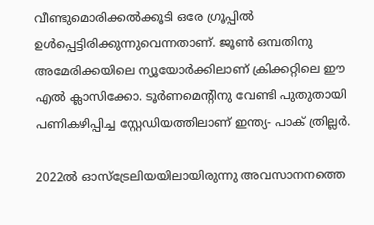വീണ്ടുമൊരിക്കല്‍ക്കൂടി ഒരേ ഗ്രൂപ്പില്‍ ഉള്‍പ്പെട്ടിരിക്കുന്നുവെന്നതാണ്. ജൂണ്‍ ഒമ്പതിനു അമേരിക്കയിലെ ന്യൂയോര്‍ക്കിലാണ് ക്രിക്കറ്റിലെ ഈ എല്‍ ക്ലാസിക്കോ. ടൂര്‍ണമെന്റിനു വേണ്ടി പുതുതായി പണികഴിപ്പിച്ച സ്റ്റേഡിയത്തിലാണ് ഇന്ത്യ- പാക് ത്രില്ലര്‍.

2022ല്‍ ഓസ്‌ട്രേലിയയിലായിരുന്നു അവസാനനത്തെ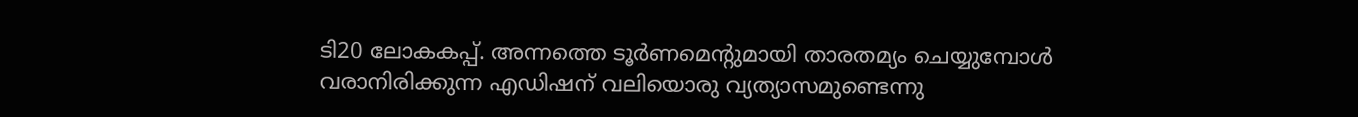ടി20 ലോകകപ്പ്. അന്നത്തെ ടൂര്‍ണമെന്റുമായി താരതമ്യം ചെയ്യുമ്പോള്‍ വരാനിരിക്കുന്ന എഡിഷന് വലിയൊരു വ്യത്യാസമുണ്ടെന്നു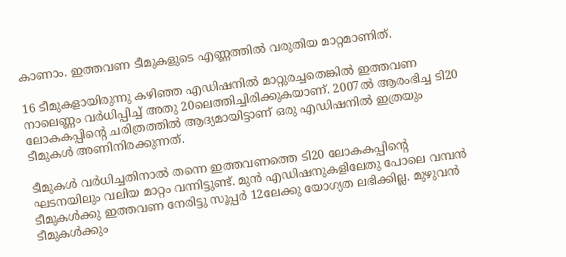കാണാം. ഇത്തവണ ടീമുകളുടെ എണ്ണത്തില്‍ വരുതിയ മാറ്റമാണിത്.

16 ടീമുകളായിരുന്നു കഴിഞ്ഞ എഡിഷനില്‍ മാറ്റുരച്ചതെങ്കില്‍ ഇത്തവണ നാലെണ്ണം വര്‍ധിപ്പിച്ച് അതു 20ലെത്തിച്ചിരിക്കുകയാണ്. 2007ല്‍ ആരംഭിച്ച ടി20 ലോകകപ്പിന്റെ ചരിത്രത്തില്‍ ആദ്യമായിട്ടാണ് ഒരു എഡിഷനില്‍ ഇത്രയും ടീമുകള്‍ അണിനിരക്കുന്നത്.

ടീമുകള്‍ വര്‍ധിച്ചതിനാല്‍ തന്നെ ഇത്തവണത്തെ ടി20 ലോകകപ്പിന്റെ ഘടനയിലും വലിയ മാറ്റം വന്നിട്ടുണ്ട്. മുന്‍ എഡിഷനുകളിലേതു പോലെ വമ്പന്‍ ടീമുകള്‍ക്കു ഇത്തവണ നേരിട്ടു സൂപ്പര്‍ 12ലേക്കു യോഗ്യത ലഭിക്കില്ല. മുഴുവന്‍ ടീമുകള്‍ക്കും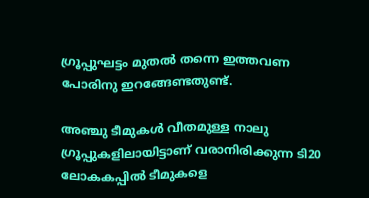ഗ്രൂപ്പുഘട്ടം മുതല്‍ തന്നെ ഇത്തവണ പോരിനു ഇറങ്ങേണ്ടതുണ്ട്.

അഞ്ചു ടീമുകള്‍ വീതമുള്ള നാലു ഗ്രൂപ്പുകളിലായിട്ടാണ് വരാനിരിക്കുന്ന ടി20 ലോകകപ്പില്‍ ടീമുകളെ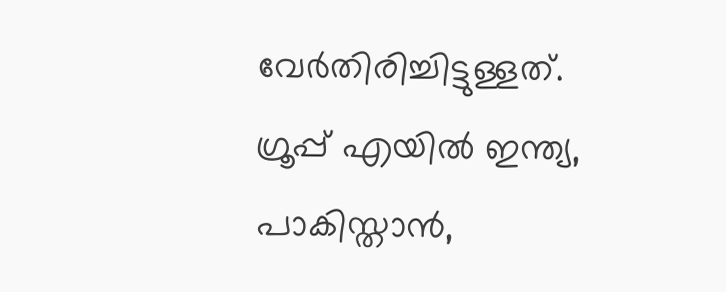വേര്‍തിരിച്ചിട്ടുള്ളത്. ഗ്രൂപ്പ് എയില്‍ ഇന്ത്യ, പാകിസ്താന്‍,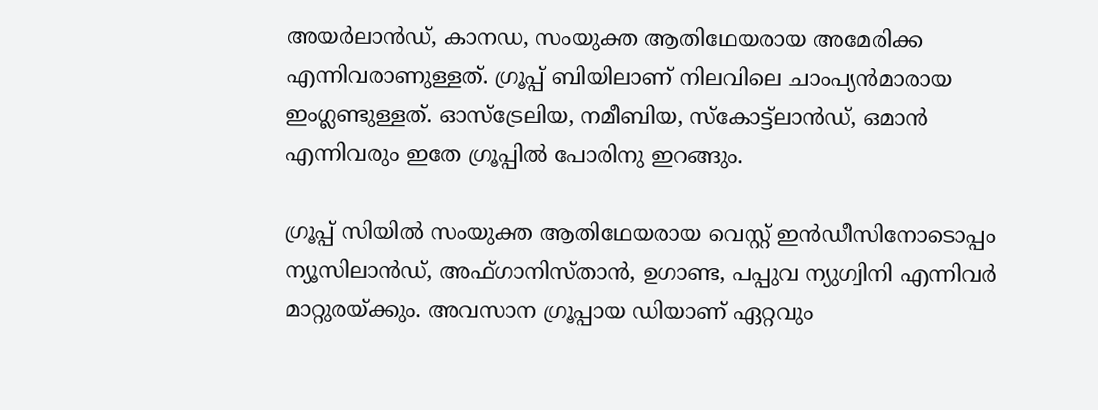അയര്‍ലാന്‍ഡ്, കാനഡ, സംയുക്ത ആതിഥേയരായ അമേരിക്ക എന്നിവരാണുള്ളത്. ഗ്രൂപ്പ് ബിയിലാണ് നിലവിലെ ചാംപ്യന്‍മാരായ ഇംഗ്ലണ്ടുള്ളത്. ഓസ്‌ട്രേലിയ, നമീബിയ, സ്‌കോട്ട്‌ലാന്‍ഡ്, ഒമാന്‍ എന്നിവരും ഇതേ ഗ്രൂപ്പില്‍ പോരിനു ഇറങ്ങും.

ഗ്രൂപ്പ് സിയില്‍ സംയുക്ത ആതിഥേയരായ വെസ്റ്റ് ഇന്‍ഡീസിനോടൊപ്പം ന്യൂസിലാന്‍ഡ്, അഫ്ഗാനിസ്താന്‍, ഉഗാണ്ട, പപ്പുവ ന്യുഗ്വിനി എന്നിവര്‍ മാറ്റുരയ്ക്കും. അവസാന ഗ്രൂപ്പായ ഡിയാണ് ഏറ്റവും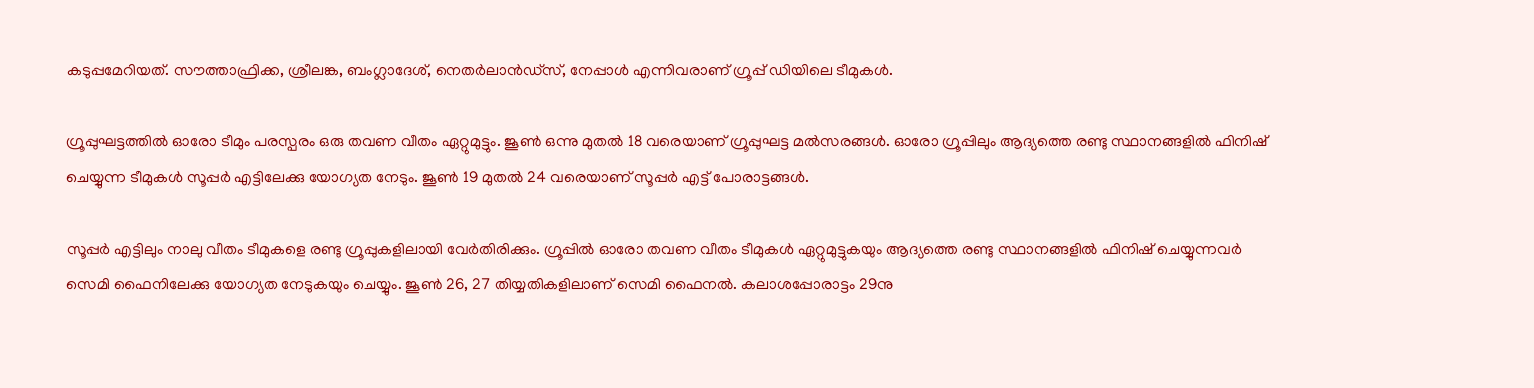കടുപ്പമേറിയത്. സൗത്താഫ്രിക്ക, ശ്രീലങ്ക, ബംഗ്ലാദേശ്, നെതര്‍ലാന്‍ഡ്‌സ്, നേപ്പാള്‍ എന്നിവരാണ് ഗ്രൂപ്പ് ഡിയിലെ ടീമുകള്‍.

ഗ്രൂപ്പുഘട്ടത്തില്‍ ഓരോ ടീമും പരസ്പരം ഒരു തവണ വീതം ഏറ്റുമുട്ടും. ജൂണ്‍ ഒന്നു മുതല്‍ 18 വരെയാണ് ഗ്രൂപ്പുഘട്ട മല്‍സരങ്ങള്‍. ഓരോ ഗ്രൂപ്പിലും ആദ്യത്തെ രണ്ടു സ്ഥാനങ്ങളില്‍ ഫിനിഷ് ചെയ്യുന്ന ടീമുകള്‍ സൂപ്പര്‍ എട്ടിലേക്കു യോഗ്യത നേടും. ജൂണ്‍ 19 മുതല്‍ 24 വരെയാണ് സൂപ്പര്‍ എട്ട് പോരാട്ടങ്ങള്‍.

സൂപ്പര്‍ എട്ടിലും നാലു വീതം ടീമുകളെ രണ്ടു ഗ്രൂപ്പുകളിലായി വേര്‍തിരിക്കും. ഗ്രൂപ്പില്‍ ഓരോ തവണ വീതം ടീമുകള്‍ ഏറ്റുമുട്ടുകയും ആദ്യത്തെ രണ്ടു സ്ഥാനങ്ങളില്‍ ഫിനിഷ് ചെയ്യുന്നവര്‍ സെമി ഫൈനിലേക്കു യോഗ്യത നേടുകയും ചെയ്യും. ജൂണ്‍ 26, 27 തിയ്യതികളിലാണ് സെമി ഫൈനല്‍. കലാശപ്പോരാട്ടം 29നു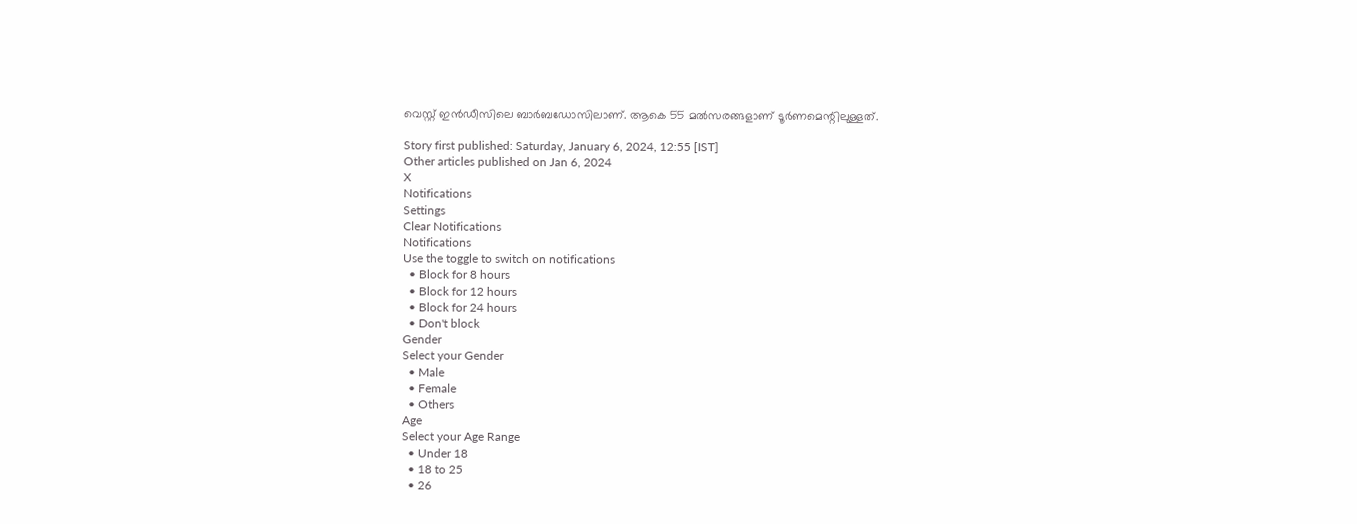വെസ്റ്റ് ഇന്‍ഡീസിലെ ബാര്‍ബഡോസിലാണ്. ആകെ 55 മല്‍സരങ്ങളാണ് ടൂര്‍ണമെന്റിലുള്ളത്.

Story first published: Saturday, January 6, 2024, 12:55 [IST]
Other articles published on Jan 6, 2024
X
Notifications
Settings
Clear Notifications
Notifications
Use the toggle to switch on notifications
  • Block for 8 hours
  • Block for 12 hours
  • Block for 24 hours
  • Don't block
Gender
Select your Gender
  • Male
  • Female
  • Others
Age
Select your Age Range
  • Under 18
  • 18 to 25
  • 26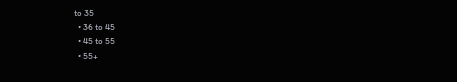to 35
  • 36 to 45
  • 45 to 55
  • 55+